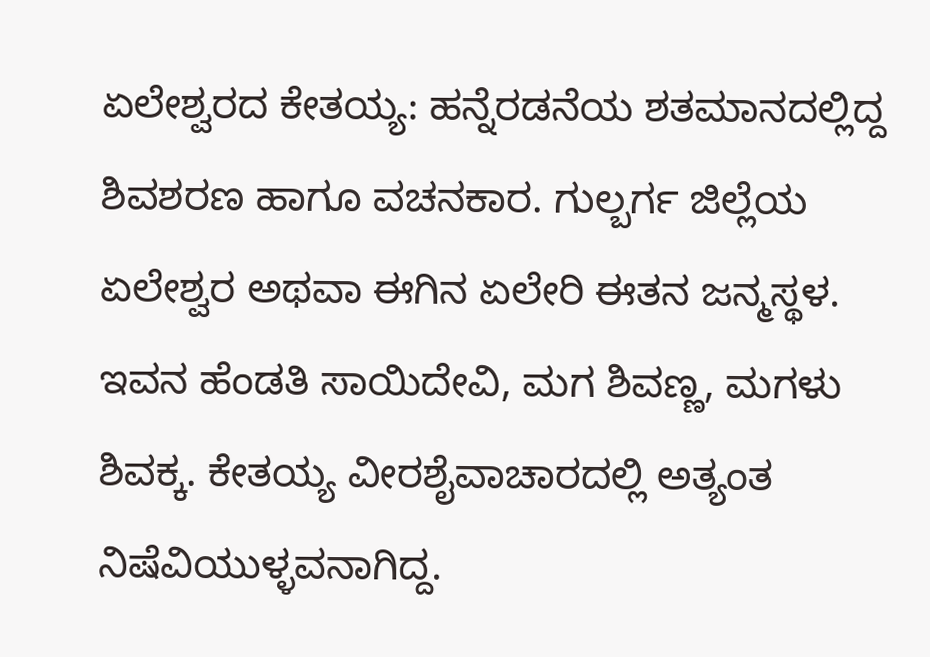ಏಲೇಶ್ವರದ ಕೇತಯ್ಯ: ಹನ್ನೆರಡನೆಯ ಶತಮಾನದಲ್ಲಿದ್ದ ಶಿವಶರಣ ಹಾಗೂ ವಚನಕಾರ. ಗುಲ್ಬರ್ಗ ಜಿಲ್ಲೆಯ ಏಲೇಶ್ವರ ಅಥವಾ ಈಗಿನ ಏಲೇರಿ ಈತನ ಜನ್ಮಸ್ಥಳ. ಇವನ ಹೆಂಡತಿ ಸಾಯಿದೇವಿ, ಮಗ ಶಿವಣ್ಣ, ಮಗಳು ಶಿವಕ್ಕ. ಕೇತಯ್ಯ ವೀರಶೈವಾಚಾರದಲ್ಲಿ ಅತ್ಯಂತ ನಿಷೆವಿಯುಳ್ಳವನಾಗಿದ್ದ.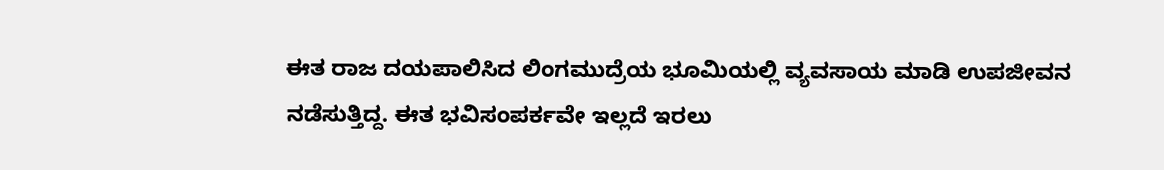ಈತ ರಾಜ ದಯಪಾಲಿಸಿದ ಲಿಂಗಮುದ್ರೆಯ ಭೂಮಿಯಲ್ಲಿ ವ್ಯವಸಾಯ ಮಾಡಿ ಉಪಜೀವನ ನಡೆಸುತ್ತಿದ್ದ. ಈತ ಭವಿಸಂಪರ್ಕವೇ ಇಲ್ಲದೆ ಇರಲು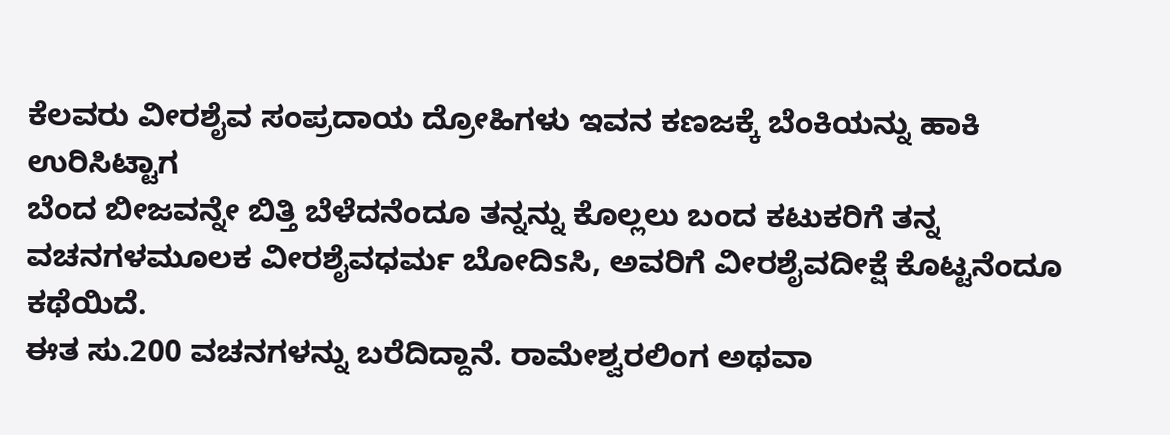ಕೆಲವರು ವೀರಶೈವ ಸಂಪ್ರದಾಯ ದ್ರೋಹಿಗಳು ಇವನ ಕಣಜಕ್ಕೆ ಬೆಂಕಿಯನ್ನು ಹಾಕಿ ಉರಿಸಿಟ್ಟಾಗ
ಬೆಂದ ಬೀಜವನ್ನೇ ಬಿತ್ತಿ ಬೆಳೆದನೆಂದೂ ತನ್ನನ್ನು ಕೊಲ್ಲಲು ಬಂದ ಕಟುಕರಿಗೆ ತನ್ನ ವಚನಗಳಮೂಲಕ ವೀರಶೈವಧರ್ಮ ಬೋದಿsಸಿ, ಅವರಿಗೆ ವೀರಶೈವದೀಕ್ಷೆ ಕೊಟ್ಟನೆಂದೂ ಕಥೆಯಿದೆ.
ಈತ ಸು.200 ವಚನಗಳನ್ನು ಬರೆದಿದ್ದಾನೆ. ರಾಮೇಶ್ವರಲಿಂಗ ಅಥವಾ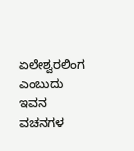ಏಲೇಶ್ವರಲಿಂಗ ಎಂಬುದು ಇವನ ವಚನಗಳ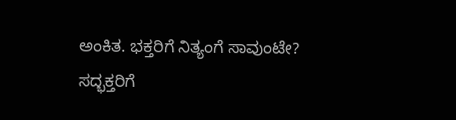ಅಂಕಿತ. ಭಕ್ತರಿಗೆ ನಿತ್ಯಂಗೆ ಸಾವುಂಟೇ? ಸದ್ಭಕ್ತರಿಗೆ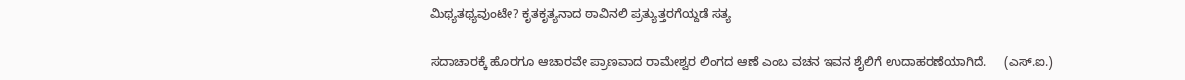ಮಿಥ್ಯತಥ್ಯವುಂಟೇ? ಕೃತಕೃತ್ಯನಾದ ಠಾವಿನಲಿ ಪ್ರತ್ಯುತ್ತರಗೆಯ್ದಡೆ ಸತ್ಯ

ಸದಾಚಾರಕ್ಕೆ ಹೊರಗೂ ಆಚಾರವೇ ಪ್ರಾಣವಾದ ರಾಮೇಶ್ವರ ಲಿಂಗದ ಆಣೆ ಎಂಬ ವಚನ ಇವನ ಶೈಲಿಗೆ ಉದಾಹರಣೆಯಾಗಿದೆ.     (ಎಸ್.ಐ.)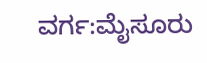ವರ್ಗ:ಮೈಸೂರು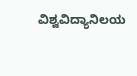ವಿಶ್ವವಿದ್ಯಾನಿಲಯ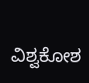ವಿಶ್ವಕೋಶ